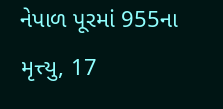નેપાળ પૂરમાં 955ના મૃત્ત્યુ, 17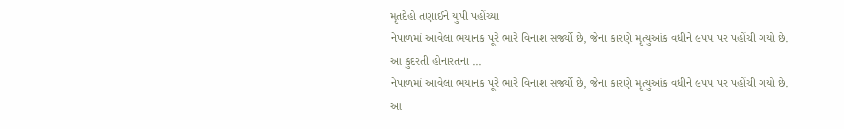મૃતદેહો તણાઈને યુપી પહોંચ્યા
નેપાળમાં આવેલા ભયાનક પૂરે ભારે વિનાશ સર્જ્યો છે, જેના કારણે મૃત્યુઆંક વધીને ૯૫૫ પર પહોંચી ગયો છે. આ કુદરતી હોનારતના ...
નેપાળમાં આવેલા ભયાનક પૂરે ભારે વિનાશ સર્જ્યો છે, જેના કારણે મૃત્યુઆંક વધીને ૯૫૫ પર પહોંચી ગયો છે. આ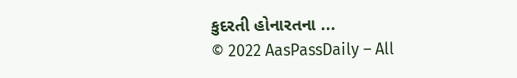કુદરતી હોનારતના ...
© 2022 AasPassDaily – All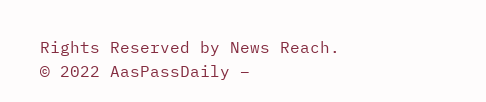Rights Reserved by News Reach.
© 2022 AasPassDaily –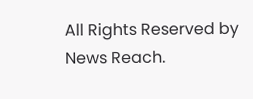All Rights Reserved by News Reach.